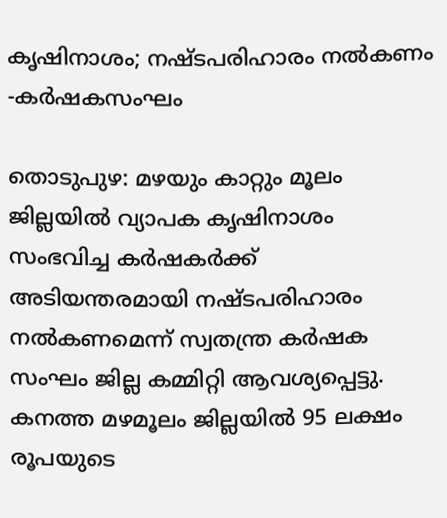കൃഷിനാശം; നഷ്ടപരിഹാരം നൽകണം -കർഷകസംഘം

തൊടുപുഴ: മഴയും കാറ്റും മൂലം ജില്ലയിൽ വ്യാപക കൃഷിനാശം സംഭവിച്ച കർഷകർക്ക് അടിയന്തരമായി നഷ്ടപരിഹാരം നൽകണമെന്ന് സ്വതന്ത്ര കർഷക സംഘം ജില്ല കമ്മിറ്റി ആവശ്യപ്പെട്ടു. കനത്ത മഴമൂലം ജില്ലയിൽ 95 ലക്ഷം രൂപയുടെ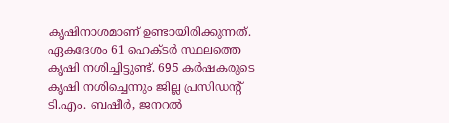കൃഷിനാശമാണ് ഉണ്ടായിരിക്കുന്നത്. ഏകദേശം 61 ഹെക്ടർ സ്ഥലത്തെ കൃഷി നശിച്ചിട്ടുണ്ട്. 695 കർഷകരുടെ കൃഷി നശിച്ചെന്നും ജില്ല പ്രസിഡന്‍റ് ടി.എം. ബഷീർ, ജനറൽ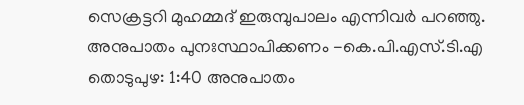സെക്രട്ടറി മുഹമ്മദ് ഇരുമ്പുപാലം എന്നിവർ പറഞ്ഞു. അനുപാതം പുനഃസ്ഥാപിക്കണം -കെ.പി.എസ്.ടി.എ തൊടുപുഴ: 1:40 അനുപാതം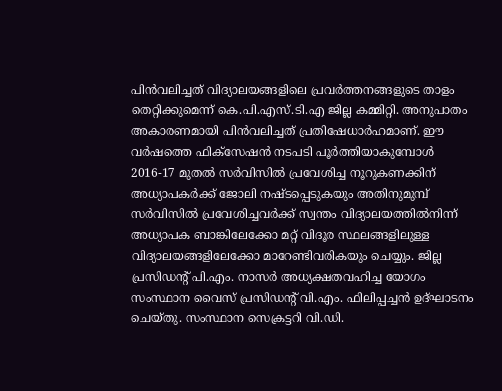പിൻവലിച്ചത് വിദ്യാലയങ്ങളിലെ പ്രവർത്തനങ്ങളുടെ താളം തെറ്റിക്കുമെന്ന് കെ.പി.എസ്.ടി.എ ജില്ല കമ്മിറ്റി. അനുപാതം അകാരണമായി പിൻവലിച്ചത് പ്രതിഷേധാർഹമാണ്. ഈ വർഷത്തെ ഫിക്സേഷൻ നടപടി പൂർത്തിയാകുമ്പോൾ 2016-17 മുതൽ സർവിസിൽ പ്രവേശിച്ച നൂറുകണക്കിന് അധ്യാപകർക്ക് ജോലി നഷ്ടപ്പെടുകയും അതിനുമുമ്പ് സർവിസിൽ പ്രവേശിച്ചവർക്ക് സ്വന്തം വിദ്യാലയത്തിൽനിന്ന് അധ്യാപക ബാങ്കിലേക്കോ മറ്റ് വിദൂര സ്ഥലങ്ങളിലുള്ള വിദ്യാലയങ്ങളിലേക്കോ മാറേണ്ടിവരികയും ചെയ്യും. ജില്ല പ്രസിഡന്റ് പി.എം. നാസർ അധ്യക്ഷതവഹിച്ച യോഗം സംസ്ഥാന വൈസ് പ്രസിഡന്‍റ് വി.എം. ഫിലിപ്പച്ചൻ ഉദ്ഘാടനം ചെയ്തു. സംസ്ഥാന സെക്രട്ടറി വി.ഡി.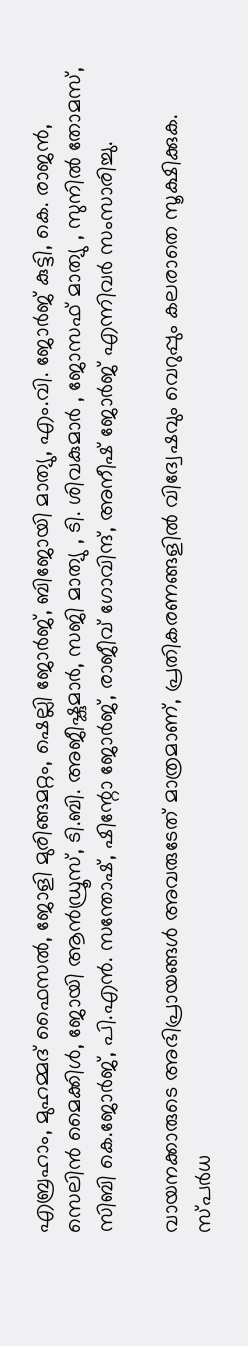എബ്രഹാം, മുഹമ്മദ് ഫൈസൽ, ജോളി മുരിങ്ങമറ്റം, ഷെല്ലി ജോർജ്, ബിജോയി മാത്യു, എം.വി. ജോർജ് കുട്ടി, കെ. രാജൻ, സെലിൻ മൈക്കിൾ, ജോയി ആൻഡ്രൂസ്, ടി.ബി. അജീഷ്കുമാർ, സജി മാത്യു , ടി. ശിവകുമാർ , ജോസഫ് മാത്യു , സുനിൽ തോമസ്, സിബി കെ.ജോർജ്, പി.എൻ. സന്തോഷ്, ഷിന്റോ ജോർജ്, രാജീവ് ഗോവിന്ദ്, അനീഷ് ജോർജ് എന്നിവർ സംസാരിച്ചു.

വായനക്കാരുടെ അഭിപ്രായങ്ങള്‍ അവരുടേത് മാത്രമാണ്, പ്രതികരണങ്ങളിൽ വിദ്വേഷവും വെറുപ്പും കലരാതെ സൂക്ഷിക്കുക. സ്പർധ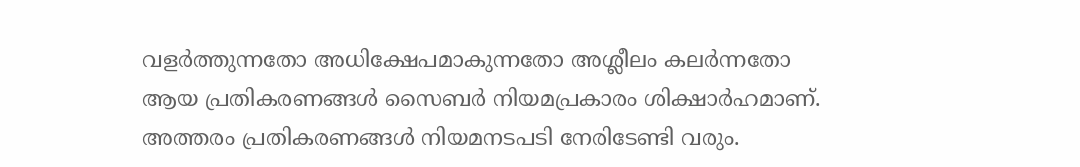വളർത്തുന്നതോ അധിക്ഷേപമാകുന്നതോ അശ്ലീലം കലർന്നതോ ആയ പ്രതികരണങ്ങൾ സൈബർ നിയമപ്രകാരം ശിക്ഷാർഹമാണ്. അത്തരം പ്രതികരണങ്ങൾ നിയമനടപടി നേരിടേണ്ടി വരും.